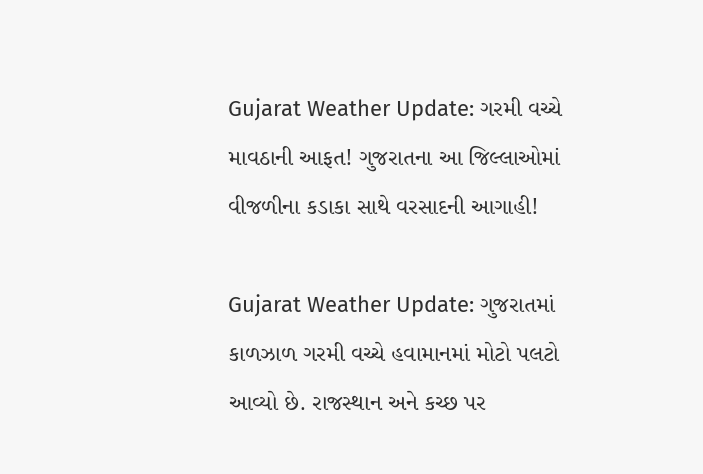Gujarat Weather Update: ગરમી વચ્ચે માવઠાની આફત! ગુજરાતના આ જિલ્લાઓમાં વીજળીના કડાકા સાથે વરસાદની આગાહી!

Gujarat Weather Update: ગુજરાતમાં કાળઝાળ ગરમી વચ્ચે હવામાનમાં મોટો પલટો આવ્યો છે. રાજસ્થાન અને કચ્છ પર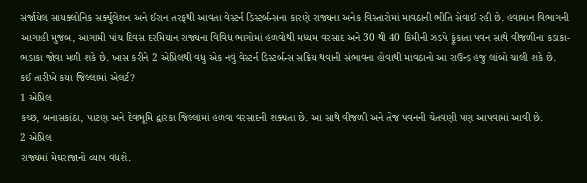સર્જાયેલ સાયક્લોનિક સર્ક્યુલેશન અને ઈરાન તરફથી આવતા વેસ્ટર્ન ડિસ્ટર્બન્સના કારણે રાજ્યના અનેક વિસ્તારોમાં માવઠાની ભીતિ સેવાઈ રહી છે. હવામાન વિભાગની આગાહી મુજબ, આગામી પાંચ દિવસ દરમિયાન રાજ્યના વિવિધ ભાગોમાં હળવોથી મધ્યમ વરસાદ અને 30 થી 40 કિમીની ઝડપે ફૂંકાતા પવન સાથે વીજળીના કડાકા-ભડાકા જોવા મળી શકે છે. ખાસ કરીને 2 એપ્રિલથી વધુ એક નવું વેસ્ટર્ન ડિસ્ટર્બન્સ સક્રિય થવાની સંભાવના હોવાથી માવઠાનો આ રાઉન્ડ હજુ લાંબો ચાલી શકે છે.
કઈ તારીખે કયા જિલ્લામાં એલર્ટ?
1 એપ્રિલ
કચ્છ, બનાસકાંઠા, પાટણ અને દેવભૂમિ દ્વારકા જિલ્લામાં હળવા વરસાદની શક્યતા છે. આ સાથે વીજળી અને તેજ પવનની ચેતવણી પણ આપવામાં આવી છે.
2 એપ્રિલ
રાજ્યમાં મેઘરાજાનો વ્યાપ વધશે.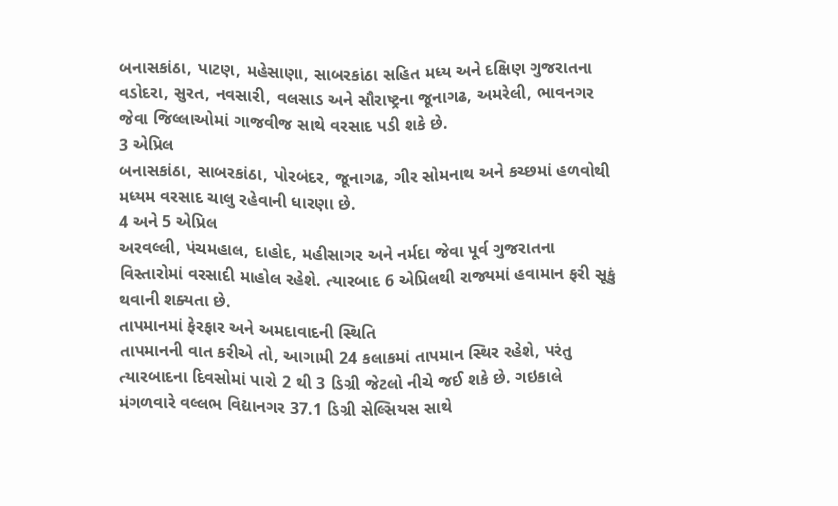બનાસકાંઠા, પાટણ, મહેસાણા, સાબરકાંઠા સહિત મધ્ય અને દક્ષિણ ગુજરાતના વડોદરા, સુરત, નવસારી, વલસાડ અને સૌરાષ્ટ્રના જૂનાગઢ, અમરેલી, ભાવનગર જેવા જિલ્લાઓમાં ગાજવીજ સાથે વરસાદ પડી શકે છે.
3 એપ્રિલ
બનાસકાંઠા, સાબરકાંઠા, પોરબંદર, જૂનાગઢ, ગીર સોમનાથ અને કચ્છમાં હળવોથી મધ્યમ વરસાદ ચાલુ રહેવાની ધારણા છે.
4 અને 5 એપ્રિલ
અરવલ્લી, પંચમહાલ, દાહોદ, મહીસાગર અને નર્મદા જેવા પૂર્વ ગુજરાતના વિસ્તારોમાં વરસાદી માહોલ રહેશે. ત્યારબાદ 6 એપ્રિલથી રાજ્યમાં હવામાન ફરી સૂકું થવાની શક્યતા છે.
તાપમાનમાં ફેરફાર અને અમદાવાદની સ્થિતિ
તાપમાનની વાત કરીએ તો, આગામી 24 કલાકમાં તાપમાન સ્થિર રહેશે, પરંતુ ત્યારબાદના દિવસોમાં પારો 2 થી 3 ડિગ્રી જેટલો નીચે જઈ શકે છે. ગઇકાલે મંગળવારે વલ્લભ વિદ્યાનગર 37.1 ડિગ્રી સેલ્સિયસ સાથે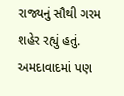રાજ્યનું સૌથી ગરમ શહેર રહ્યું હતું. અમદાવાદમાં પણ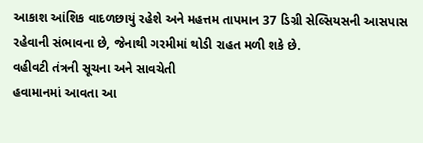આકાશ આંશિક વાદળછાયું રહેશે અને મહત્તમ તાપમાન 37 ડિગ્રી સેલ્સિયસની આસપાસ રહેવાની સંભાવના છે, જેનાથી ગરમીમાં થોડી રાહત મળી શકે છે.
વહીવટી તંત્રની સૂચના અને સાવચેતી
હવામાનમાં આવતા આ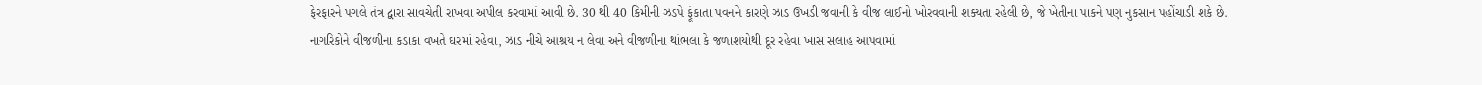ફેરફારને પગલે તંત્ર દ્વારા સાવચેતી રાખવા અપીલ કરવામાં આવી છે. 30 થી 40 કિમીની ઝડપે ફૂંકાતા પવનને કારણે ઝાડ ઉખડી જવાની કે વીજ લાઈનો ખોરવવાની શક્યતા રહેલી છે, જે ખેતીના પાકને પણ નુકસાન પહોંચાડી શકે છે. નાગરિકોને વીજળીના કડાકા વખતે ઘરમાં રહેવા, ઝાડ નીચે આશ્રય ન લેવા અને વીજળીના થાંભલા કે જળાશયોથી દૂર રહેવા ખાસ સલાહ આપવામાં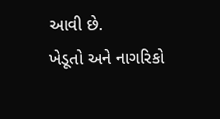આવી છે.
ખેડૂતો અને નાગરિકો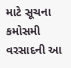માટે સૂચના
કમોસમી વરસાદની આ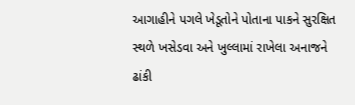આગાહીને પગલે ખેડૂતોને પોતાના પાકને સુરક્ષિત સ્થળે ખસેડવા અને ખુલ્લામાં રાખેલા અનાજને ઢાંકી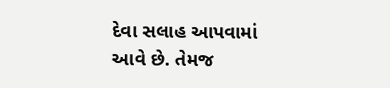દેવા સલાહ આપવામાં આવે છે. તેમજ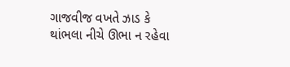ગાજવીજ વખતે ઝાડ કે થાંભલા નીચે ઊભા ન રહેવા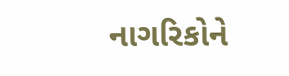નાગરિકોને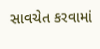સાવચેત કરવામાં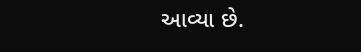આવ્યા છે.